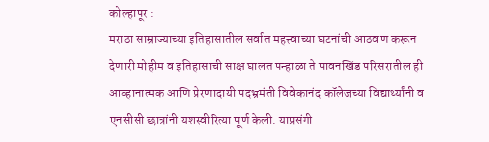कोल्हापूर :
मराठा साम्राज्याच्या इतिहासातील सर्वात महत्त्वाच्या घटनांची आठवण करून देणारी मोहीम व इतिहासाची साक्ष घालत पन्हाळा ते पावनखिंड परिसरातील ही आव्हानात्मक आणि प्रेरणादायी पदभ्रमंती विवेकानंद कॉलेजच्या विद्यार्थ्यांनी व एनसीसी छात्रांनी यशस्वीरित्या पूर्ण केली. याप्रसंगी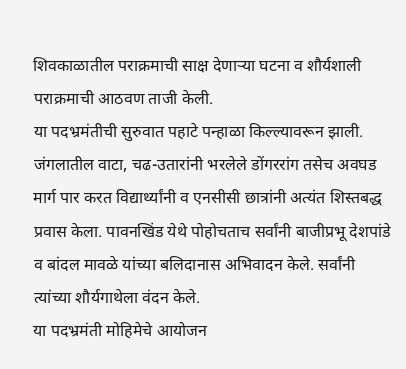शिवकाळातील पराक्रमाची साक्ष देणाऱ्या घटना व शौर्यशाली पराक्रमाची आठवण ताजी केली.
या पदभ्रमंतीची सुरुवात पहाटे पन्हाळा किल्ल्यावरून झाली. जंगलातील वाटा, चढ-उतारांनी भरलेले डोंगररांग तसेच अवघड मार्ग पार करत विद्यार्थ्यांनी व एनसीसी छात्रांनी अत्यंत शिस्तबद्ध प्रवास केला. पावनखिंड येथे पोहोचताच सर्वांनी बाजीप्रभू देशपांडे व बांदल मावळे यांच्या बलिदानास अभिवादन केले. सर्वांनी त्यांच्या शौर्यगाथेला वंदन केले.
या पदभ्रमंती मोहिमेचे आयोजन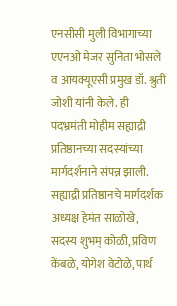एनसीसी मुली विभागाच्या एएनओ मेजर सुनिता भोसले व आयक्यूएसी प्रमुख डॉ. श्रुती जोशी यांनी केले. ही पदभ्रमंती मोहीम सह्याद्री प्रतिष्ठानच्या सदस्यांच्या मार्गदर्शनाने संपन्न झाली. सह्याद्री प्रतिष्ठानचे मार्गदर्शक अध्यक्ष हेमंत साळोखे, सदस्य शुभम् कोळी, प्रविण केंबळे, योगेश वेटोळे, पार्थ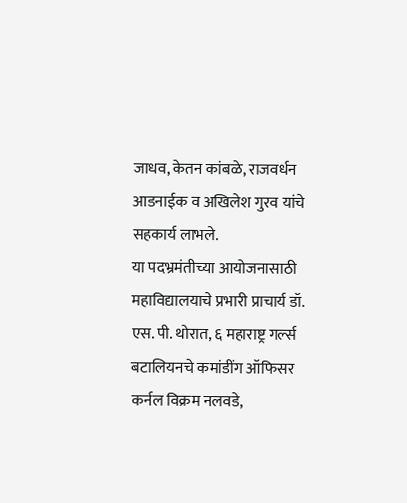जाधव, केतन कांबळे, राजवर्धन आडनाईक व अखिलेश गुरव यांचे सहकार्य लाभले.
या पदभ्रमंतीच्या आयोजनासाठी महाविद्यालयाचे प्रभारी प्राचार्य डॉ. एस. पी. थोरात, ६ महाराष्ट्र गर्ल्स बटालियनचे कमांडींग ऑफिसर कर्नल विक्रम नलवडे,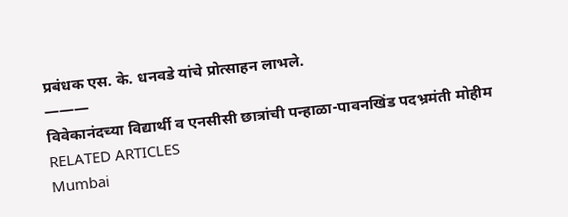प्रबंधक एस. के. धनवडे यांचे प्रोत्साहन लाभले.
———
विवेकानंदच्या विद्यार्थी व एनसीसी छात्रांची पन्हाळा-पावनखिंड पदभ्रमंती मोहीम
RELATED ARTICLES
Mumbai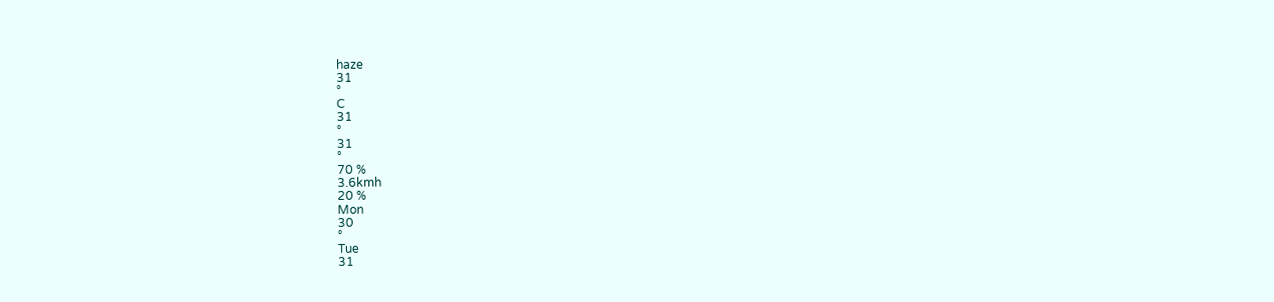haze
31
°
C
31
°
31
°
70 %
3.6kmh
20 %
Mon
30
°
Tue
31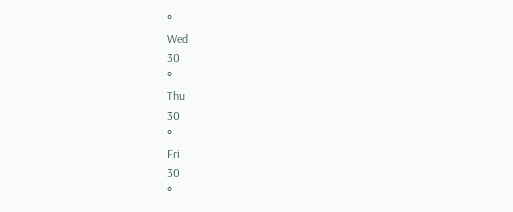°
Wed
30
°
Thu
30
°
Fri
30
°